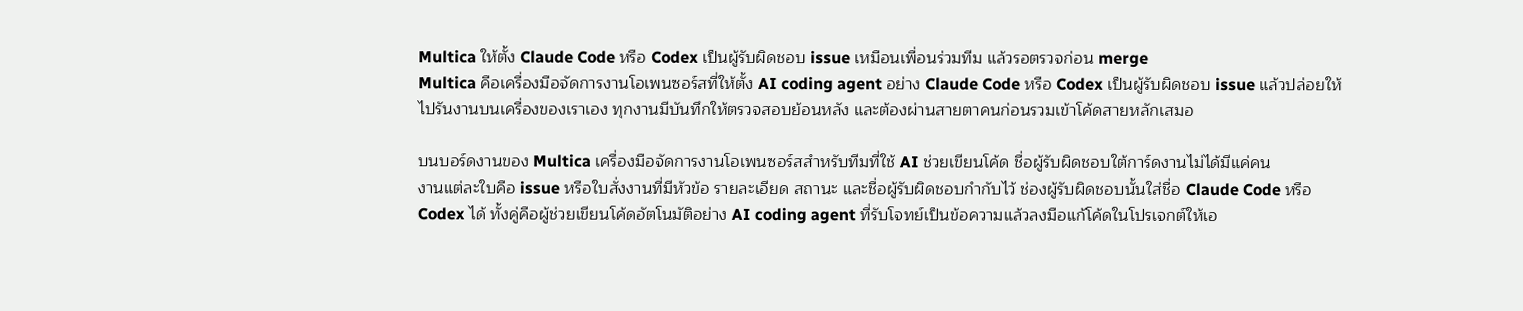Multica ให้ตั้ง Claude Code หรือ Codex เป็นผู้รับผิดชอบ issue เหมือนเพื่อนร่วมทีม แล้วรอตรวจก่อน merge
Multica คือเครื่องมือจัดการงานโอเพนซอร์สที่ให้ตั้ง AI coding agent อย่าง Claude Code หรือ Codex เป็นผู้รับผิดชอบ issue แล้วปล่อยให้ไปรันงานบนเครื่องของเราเอง ทุกงานมีบันทึกให้ตรวจสอบย้อนหลัง และต้องผ่านสายตาคนก่อนรวมเข้าโค้ดสายหลักเสมอ

บนบอร์ดงานของ Multica เครื่องมือจัดการงานโอเพนซอร์สสำหรับทีมที่ใช้ AI ช่วยเขียนโค้ด ชื่อผู้รับผิดชอบใต้การ์ดงานไม่ได้มีแค่คน
งานแต่ละใบคือ issue หรือใบสั่งงานที่มีหัวข้อ รายละเอียด สถานะ และชื่อผู้รับผิดชอบกำกับไว้ ช่องผู้รับผิดชอบนั้นใส่ชื่อ Claude Code หรือ Codex ได้ ทั้งคู่คือผู้ช่วยเขียนโค้ดอัตโนมัติอย่าง AI coding agent ที่รับโจทย์เป็นข้อความแล้วลงมือแก้โค้ดในโปรเจกต์ให้เอ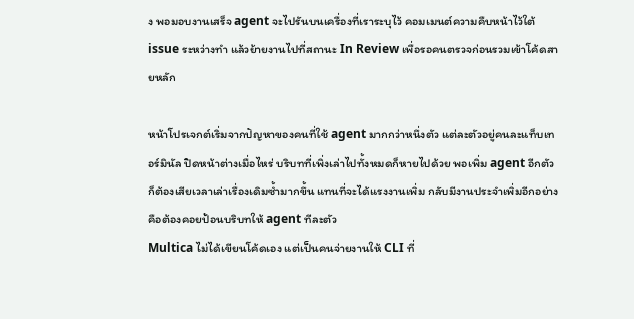ง พอมอบงานเสร็จ agent จะไปรันบนเครื่องที่เราระบุไว้ คอมเมนต์ความคืบหน้าไว้ใต้ issue ระหว่างทำ แล้วย้ายงานไปที่สถานะ In Review เพื่อรอคนตรวจก่อนรวมเข้าโค้ดสายหลัก

หน้าโปรเจกต์เริ่มจากปัญหาของคนที่ใช้ agent มากกว่าหนึ่งตัว แต่ละตัวอยู่คนละแท็บเทอร์มินัล ปิดหน้าต่างเมื่อไหร่ บริบทที่เพิ่งเล่าไปทั้งหมดก็หายไปด้วย พอเพิ่ม agent อีกตัว ก็ต้องเสียเวลาเล่าเรื่องเดิมซ้ำมากขึ้น แทนที่จะได้แรงงานเพิ่ม กลับมีงานประจำเพิ่มอีกอย่างคือต้องคอยป้อนบริบทให้ agent ทีละตัว
Multica ไม่ได้เขียนโค้ดเอง แต่เป็นคนจ่ายงานให้ CLI ที่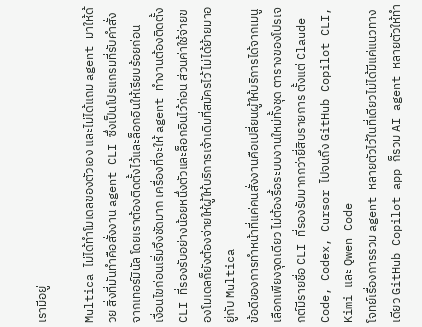เรามีอยู่

Multica ไม่ได้ทำโมเดลของตัวเอง และไม่ได้แถม agent มาให้ด้วย สิ่งที่มันทำคือสั่งงาน agent CLI ซึ่งเป็นโปรแกรมที่รับคำสั่งจากเทอร์มินัล โดยเราต้องติดตั้งไว้และล็อกอินให้เรียบร้อยก่อน
เงื่อนไขก่อนเริ่มจึงชัดมาก เครื่องที่จะให้ agent ทำงานต้องติดตั้ง CLI ที่รองรับอย่างน้อยหนึ่งตัวและล็อกอินไว้ก่อน ส่วนค่าใช้จ่ายของโมเดลก็ยังต้องจ่ายให้ผู้ให้บริการเจ้าเดิมที่สมัครไว้ ไม่ได้ย้ายมาอยู่กับ Multica
ข้อดีของการทำหน้าที่แค่คนสั่งงานคือเปลี่ยนผู้ให้บริการได้จากเมนูเลือกเพียงจุดเดียว ไม่ต้องรื้อระบบงานใหม่ทั้งชุด ตารางของโปรเจกต์มีรายชื่อ CLI ที่รองรับมากกว่ายี่สิบรายการ ตั้งแต่ Claude Code, Codex, Cursor ไปจนถึง GitHub Copilot CLI, Kimi และ Qwen Code
โจทย์เรื่องการรวม agent หลายตัวไว้ในที่เดียวไม่ได้มีแค่แนวทางเดียว GitHub Copilot app ก็รวม AI agent หลายตัวให้ทำ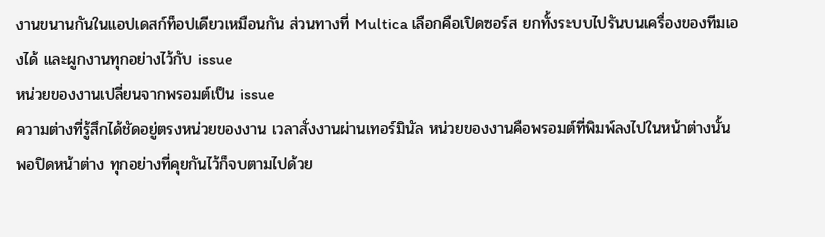งานขนานกันในแอปเดสก์ท็อปเดียวเหมือนกัน ส่วนทางที่ Multica เลือกคือเปิดซอร์ส ยกทั้งระบบไปรันบนเครื่องของทีมเองได้ และผูกงานทุกอย่างไว้กับ issue
หน่วยของงานเปลี่ยนจากพรอมต์เป็น issue
ความต่างที่รู้สึกได้ชัดอยู่ตรงหน่วยของงาน เวลาสั่งงานผ่านเทอร์มินัล หน่วยของงานคือพรอมต์ที่พิมพ์ลงไปในหน้าต่างนั้น พอปิดหน้าต่าง ทุกอย่างที่คุยกันไว้ก็จบตามไปด้วย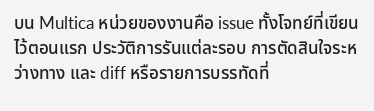บน Multica หน่วยของงานคือ issue ทั้งโจทย์ที่เขียนไว้ตอนแรก ประวัติการรันแต่ละรอบ การตัดสินใจระหว่างทาง และ diff หรือรายการบรรทัดที่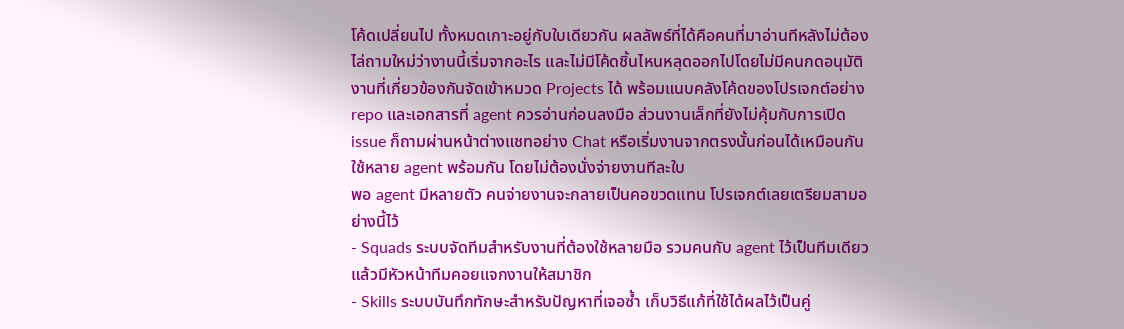โค้ดเปลี่ยนไป ทั้งหมดเกาะอยู่กับใบเดียวกัน ผลลัพธ์ที่ได้คือคนที่มาอ่านทีหลังไม่ต้องไล่ถามใหม่ว่างานนี้เริ่มจากอะไร และไม่มีโค้ดชิ้นไหนหลุดออกไปโดยไม่มีคนกดอนุมัติ
งานที่เกี่ยวข้องกันจัดเข้าหมวด Projects ได้ พร้อมแนบคลังโค้ดของโปรเจกต์อย่าง repo และเอกสารที่ agent ควรอ่านก่อนลงมือ ส่วนงานเล็กที่ยังไม่คุ้มกับการเปิด issue ก็ถามผ่านหน้าต่างแชทอย่าง Chat หรือเริ่มงานจากตรงนั้นก่อนได้เหมือนกัน
ใช้หลาย agent พร้อมกัน โดยไม่ต้องนั่งจ่ายงานทีละใบ
พอ agent มีหลายตัว คนจ่ายงานจะกลายเป็นคอขวดแทน โปรเจกต์เลยเตรียมสามอย่างนี้ไว้
- Squads ระบบจัดทีมสำหรับงานที่ต้องใช้หลายมือ รวมคนกับ agent ไว้เป็นทีมเดียว แล้วมีหัวหน้าทีมคอยแจกงานให้สมาชิก
- Skills ระบบบันทึกทักษะสำหรับปัญหาที่เจอซ้ำ เก็บวิธีแก้ที่ใช้ได้ผลไว้เป็นคู่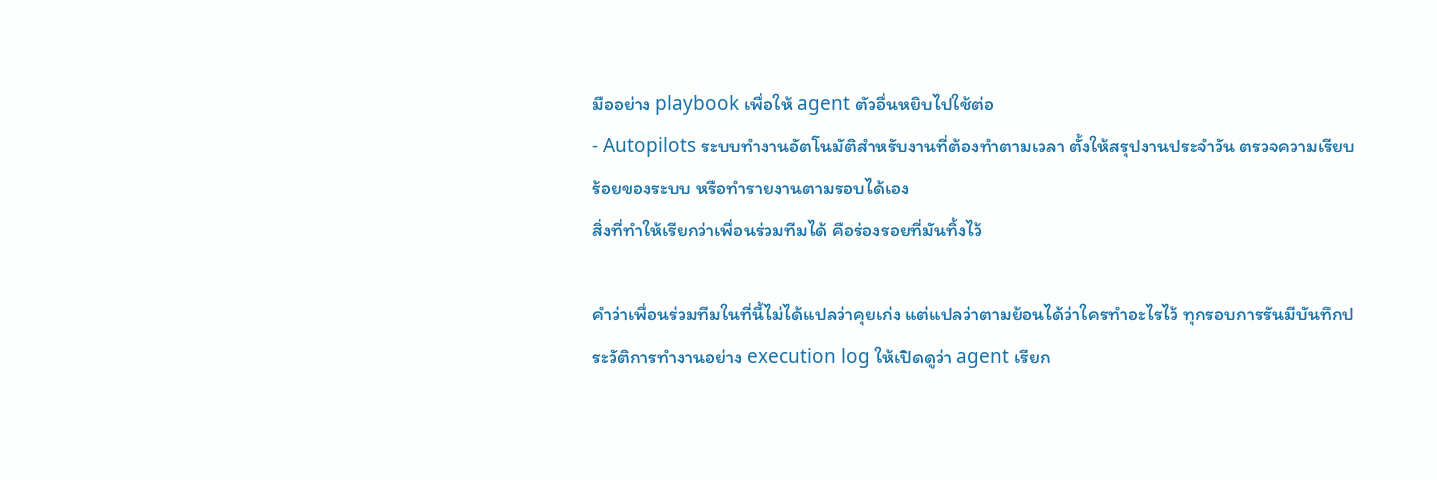มืออย่าง playbook เพื่อให้ agent ตัวอื่นหยิบไปใช้ต่อ
- Autopilots ระบบทำงานอัตโนมัติสำหรับงานที่ต้องทำตามเวลา ตั้งให้สรุปงานประจำวัน ตรวจความเรียบร้อยของระบบ หรือทำรายงานตามรอบได้เอง
สิ่งที่ทำให้เรียกว่าเพื่อนร่วมทีมได้ คือร่องรอยที่มันทิ้งไว้

คำว่าเพื่อนร่วมทีมในที่นี้ไม่ได้แปลว่าคุยเก่ง แต่แปลว่าตามย้อนได้ว่าใครทำอะไรไว้ ทุกรอบการรันมีบันทึกประวัติการทำงานอย่าง execution log ให้เปิดดูว่า agent เรียก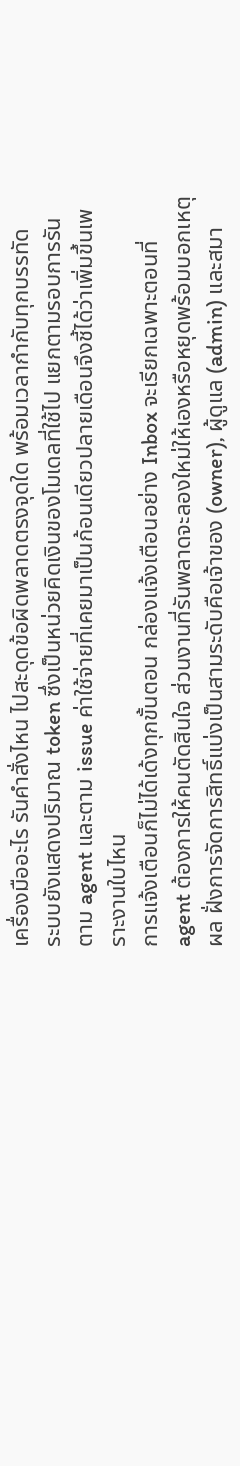เครื่องมืออะไร รันคำสั่งไหน ไปสะดุดข้อผิดพลาดตรงจุดใด พร้อมเวลากำกับทุกบรรทัด
ระบบยังแสดงปริมาณ token ซึ่งเป็นหน่วยคิดเงินของโมเดลที่ใช้ไป แยกตามรอบการรัน ตาม agent และตาม issue ค่าใช้จ่ายที่เคยมาเป็นก้อนเดียวปลายเดือนจึงชี้ได้ว่าเพิ่มขึ้นเพราะงานใบไหน
การแจ้งเตือนก็ไม่ได้เด้งทุกขั้นตอน กล่องแจ้งเตือนอย่าง Inbox จะเรียกเฉพาะตอนที่ agent ต้องการให้คนตัดสินใจ ส่วนงานที่รันพลาดจะลองใหม่ให้เองหรือหยุดพร้อมบอกเหตุผล ฝั่งการจัดการสิทธิ์แบ่งเป็นสามระดับคือเจ้าของ (owner), ผู้ดูแล (admin) และสมา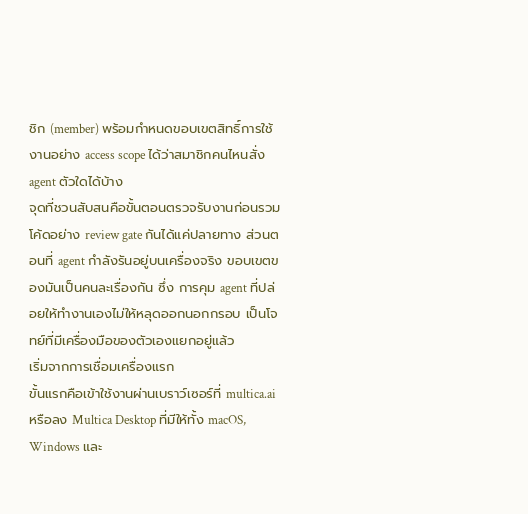ชิก (member) พร้อมกำหนดขอบเขตสิทธิ์การใช้งานอย่าง access scope ได้ว่าสมาชิกคนไหนสั่ง agent ตัวใดได้บ้าง
จุดที่ชวนสับสนคือขั้นตอนตรวจรับงานก่อนรวมโค้ดอย่าง review gate กันได้แค่ปลายทาง ส่วนตอนที่ agent กำลังรันอยู่บนเครื่องจริง ขอบเขตของมันเป็นคนละเรื่องกัน ซึ่ง การคุม agent ที่ปล่อยให้ทำงานเองไม่ให้หลุดออกนอกกรอบ เป็นโจทย์ที่มีเครื่องมือของตัวเองแยกอยู่แล้ว
เริ่มจากการเชื่อมเครื่องแรก
ขั้นแรกคือเข้าใช้งานผ่านเบราว์เซอร์ที่ multica.ai หรือลง Multica Desktop ที่มีให้ทั้ง macOS, Windows และ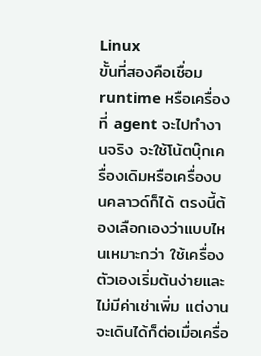Linux
ขั้นที่สองคือเชื่อม runtime หรือเครื่องที่ agent จะไปทำงานจริง จะใช้โน้ตบุ๊กเครื่องเดิมหรือเครื่องบนคลาวด์ก็ได้ ตรงนี้ต้องเลือกเองว่าแบบไหนเหมาะกว่า ใช้เครื่องตัวเองเริ่มต้นง่ายและไม่มีค่าเช่าเพิ่ม แต่งานจะเดินได้ก็ต่อเมื่อเครื่อ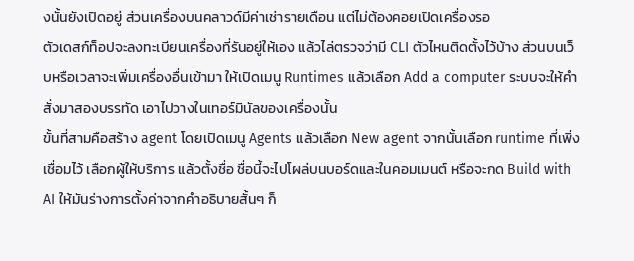งนั้นยังเปิดอยู่ ส่วนเครื่องบนคลาวด์มีค่าเช่ารายเดือน แต่ไม่ต้องคอยเปิดเครื่องรอ
ตัวเดสก์ท็อปจะลงทะเบียนเครื่องที่รันอยู่ให้เอง แล้วไล่ตรวจว่ามี CLI ตัวไหนติดตั้งไว้บ้าง ส่วนบนเว็บหรือเวลาจะเพิ่มเครื่องอื่นเข้ามา ให้เปิดเมนู Runtimes แล้วเลือก Add a computer ระบบจะให้คำสั่งมาสองบรรทัด เอาไปวางในเทอร์มินัลของเครื่องนั้น
ขั้นที่สามคือสร้าง agent โดยเปิดเมนู Agents แล้วเลือก New agent จากนั้นเลือก runtime ที่เพิ่งเชื่อมไว้ เลือกผู้ให้บริการ แล้วตั้งชื่อ ชื่อนี้จะไปโผล่บนบอร์ดและในคอมเมนต์ หรือจะกด Build with AI ให้มันร่างการตั้งค่าจากคำอธิบายสั้นๆ ก็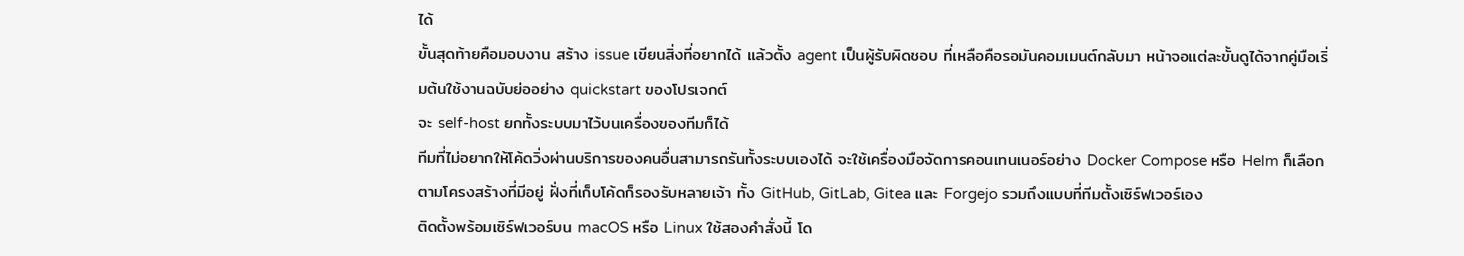ได้
ขั้นสุดท้ายคือมอบงาน สร้าง issue เขียนสิ่งที่อยากได้ แล้วตั้ง agent เป็นผู้รับผิดชอบ ที่เหลือคือรอมันคอมเมนต์กลับมา หน้าจอแต่ละขั้นดูได้จากคู่มือเริ่มต้นใช้งานฉบับย่ออย่าง quickstart ของโปรเจกต์
จะ self-host ยกทั้งระบบมาไว้บนเครื่องของทีมก็ได้
ทีมที่ไม่อยากให้โค้ดวิ่งผ่านบริการของคนอื่นสามารถรันทั้งระบบเองได้ จะใช้เครื่องมือจัดการคอนเทนเนอร์อย่าง Docker Compose หรือ Helm ก็เลือกตามโครงสร้างที่มีอยู่ ฝั่งที่เก็บโค้ดก็รองรับหลายเจ้า ทั้ง GitHub, GitLab, Gitea และ Forgejo รวมถึงแบบที่ทีมตั้งเซิร์ฟเวอร์เอง
ติดตั้งพร้อมเซิร์ฟเวอร์บน macOS หรือ Linux ใช้สองคำสั่งนี้ โด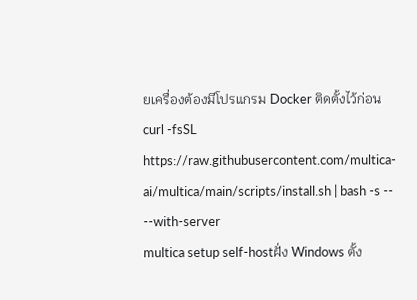ยเครื่องต้องมีโปรแกรม Docker ติดตั้งไว้ก่อน
curl -fsSL https://raw.githubusercontent.com/multica-ai/multica/main/scripts/install.sh | bash -s -- --with-server
multica setup self-hostฝั่ง Windows ตั้ง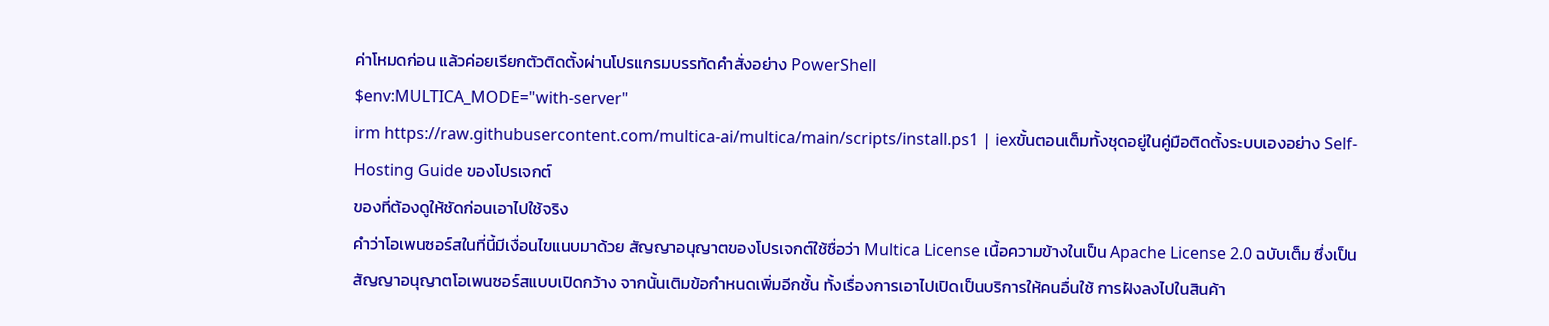ค่าโหมดก่อน แล้วค่อยเรียกตัวติดตั้งผ่านโปรแกรมบรรทัดคำสั่งอย่าง PowerShell
$env:MULTICA_MODE="with-server"
irm https://raw.githubusercontent.com/multica-ai/multica/main/scripts/install.ps1 | iexขั้นตอนเต็มทั้งชุดอยู่ในคู่มือติดตั้งระบบเองอย่าง Self-Hosting Guide ของโปรเจกต์
ของที่ต้องดูให้ชัดก่อนเอาไปใช้จริง
คำว่าโอเพนซอร์สในที่นี้มีเงื่อนไขแนบมาด้วย สัญญาอนุญาตของโปรเจกต์ใช้ชื่อว่า Multica License เนื้อความข้างในเป็น Apache License 2.0 ฉบับเต็ม ซึ่งเป็นสัญญาอนุญาตโอเพนซอร์สแบบเปิดกว้าง จากนั้นเติมข้อกำหนดเพิ่มอีกชั้น ทั้งเรื่องการเอาไปเปิดเป็นบริการให้คนอื่นใช้ การฝังลงไปในสินค้า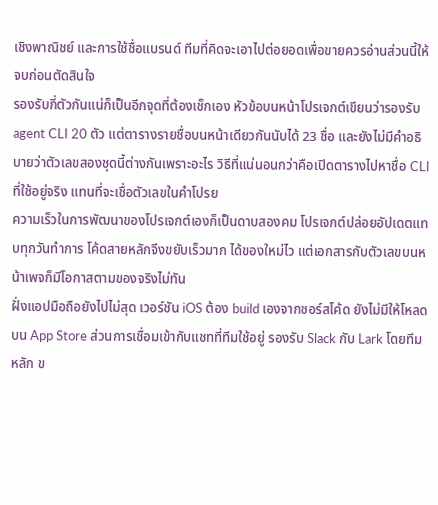เชิงพาณิชย์ และการใช้ชื่อแบรนด์ ทีมที่คิดจะเอาไปต่อยอดเพื่อขายควรอ่านส่วนนี้ให้จบก่อนตัดสินใจ
รองรับกี่ตัวกันแน่ก็เป็นอีกจุดที่ต้องเช็กเอง หัวข้อบนหน้าโปรเจกต์เขียนว่ารองรับ agent CLI 20 ตัว แต่ตารางรายชื่อบนหน้าเดียวกันนับได้ 23 ชื่อ และยังไม่มีคำอธิบายว่าตัวเลขสองชุดนี้ต่างกันเพราะอะไร วิธีที่แน่นอนกว่าคือเปิดตารางไปหาชื่อ CLI ที่ใช้อยู่จริง แทนที่จะเชื่อตัวเลขในคำโปรย
ความเร็วในการพัฒนาของโปรเจกต์เองก็เป็นดาบสองคม โปรเจกต์ปล่อยอัปเดตแทบทุกวันทำการ โค้ดสายหลักจึงขยับเร็วมาก ได้ของใหม่ไว แต่เอกสารกับตัวเลขบนหน้าเพจก็มีโอกาสตามของจริงไม่ทัน
ฝั่งแอปมือถือยังไปไม่สุด เวอร์ชัน iOS ต้อง build เองจากซอร์สโค้ด ยังไม่มีให้โหลดบน App Store ส่วนการเชื่อมเข้ากับแชทที่ทีมใช้อยู่ รองรับ Slack กับ Lark โดยทีมหลัก ข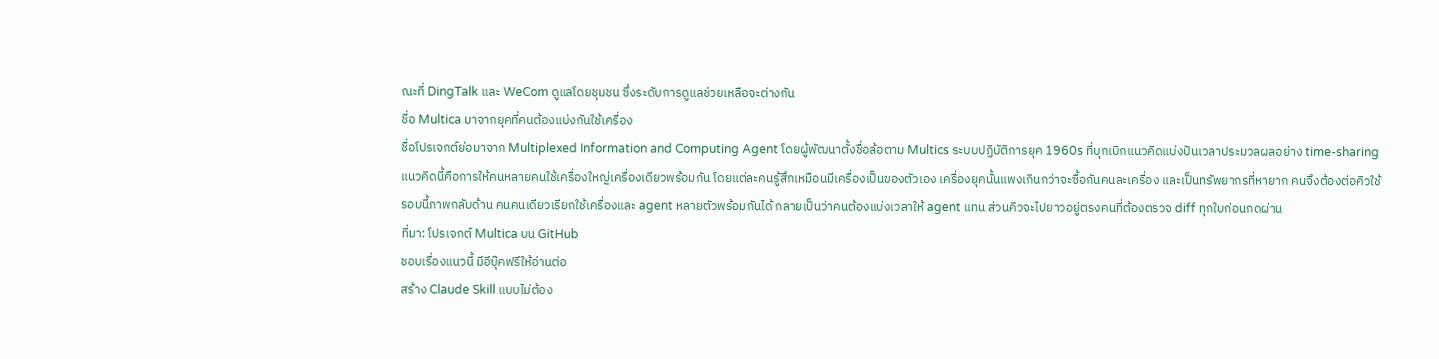ณะที่ DingTalk และ WeCom ดูแลโดยชุมชน ซึ่งระดับการดูแลช่วยเหลือจะต่างกัน
ชื่อ Multica มาจากยุคที่คนต้องแบ่งกันใช้เครื่อง
ชื่อโปรเจกต์ย่อมาจาก Multiplexed Information and Computing Agent โดยผู้พัฒนาตั้งชื่อล้อตาม Multics ระบบปฏิบัติการยุค 1960s ที่บุกเบิกแนวคิดแบ่งปันเวลาประมวลผลอย่าง time-sharing
แนวคิดนี้คือการให้คนหลายคนใช้เครื่องใหญ่เครื่องเดียวพร้อมกัน โดยแต่ละคนรู้สึกเหมือนมีเครื่องเป็นของตัวเอง เครื่องยุคนั้นแพงเกินกว่าจะซื้อกันคนละเครื่อง และเป็นทรัพยากรที่หายาก คนจึงต้องต่อคิวใช้
รอบนี้ภาพกลับด้าน คนคนเดียวเรียกใช้เครื่องและ agent หลายตัวพร้อมกันได้ กลายเป็นว่าคนต้องแบ่งเวลาให้ agent แทน ส่วนคิวจะไปยาวอยู่ตรงคนที่ต้องตรวจ diff ทุกใบก่อนกดผ่าน
ที่มา: โปรเจกต์ Multica บน GitHub
ชอบเรื่องแนวนี้ มีอีบุ๊คฟรีให้อ่านต่อ
สร้าง Claude Skill แบบไม่ต้อง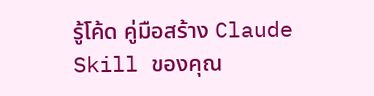รู้โค้ด คู่มือสร้าง Claude Skill ของคุณ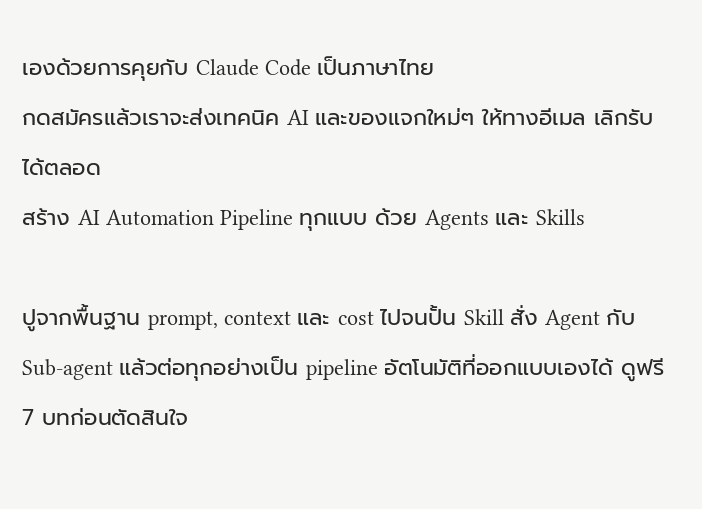เองด้วยการคุยกับ Claude Code เป็นภาษาไทย
กดสมัครแล้วเราจะส่งเทคนิค AI และของแจกใหม่ๆ ให้ทางอีเมล เลิกรับได้ตลอด
สร้าง AI Automation Pipeline ทุกแบบ ด้วย Agents และ Skills

ปูจากพื้นฐาน prompt, context และ cost ไปจนปั้น Skill สั่ง Agent กับ Sub-agent แล้วต่อทุกอย่างเป็น pipeline อัตโนมัติที่ออกแบบเองได้ ดูฟรี 7 บทก่อนตัดสินใจ